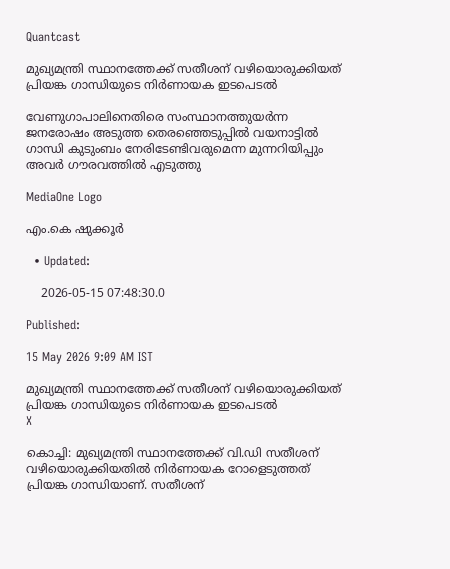Quantcast

മുഖ്യമന്ത്രി സ്ഥാനത്തേക്ക് സതീശന് വഴിയൊരുക്കിയത് പ്രിയങ്ക ഗാന്ധിയുടെ നിര്‍ണായക ഇടപെടൽ

വേണുഗാപാലിനെതിരെ സംസ്ഥാനത്തുയര്‍ന്ന ജനരോഷം അടുത്ത തെരഞ്ഞെടുപ്പില്‍ വയനാട്ടില്‍ ഗാന്ധി കുടുംബം നേരിടേണ്ടിവരുമെന്ന മുന്നറിയിപ്പും അവര്‍ ഗൗരവത്തില്‍ എടുത്തു

MediaOne Logo

എം.കെ ഷുക്കൂര്‍

  • Updated:

    2026-05-15 07:48:30.0

Published:

15 May 2026 9:09 AM IST

മുഖ്യമന്ത്രി സ്ഥാനത്തേക്ക് സതീശന് വഴിയൊരുക്കിയത് പ്രിയങ്ക ഗാന്ധിയുടെ നിര്‍ണായക ഇടപെടൽ
X

കൊച്ചി: മുഖ്യമന്ത്രി സ്ഥാനത്തേക്ക് വി.ഡി സതീശന് വഴിയൊരുക്കിയതില്‍ നിര്‍ണായക റോളെടുത്തത് പ്രിയങ്ക ഗാന്ധിയാണ്. സതീശന്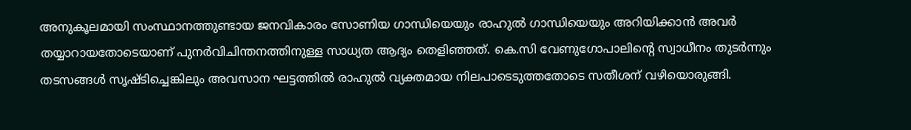അനുകൂലമായി സംസ്ഥാനത്തുണ്ടായ ജനവികാരം സോണിയ ഗാന്ധിയെയും രാഹുല്‍ ഗാന്ധിയെയും അറിയിക്കാന്‍ അവര്‍ തയ്യാറായതോടെയാണ് പുനര്‍വിചിന്തനത്തിനുള്ള സാധ്യത ആദ്യം തെളിഞ്ഞത്. കെ.സി വേണുഗോപാലിന്‍റെ സ്വാധീനം തുടര്‍ന്നും തടസങ്ങള്‍ സൃഷ്ടിച്ചെങ്കിലും അവസാന ഘട്ടത്തില്‍ രാഹുല്‍ വ്യക്തമായ നിലപാടെടുത്തതോടെ സതീശന് വഴിയൊരുങ്ങി.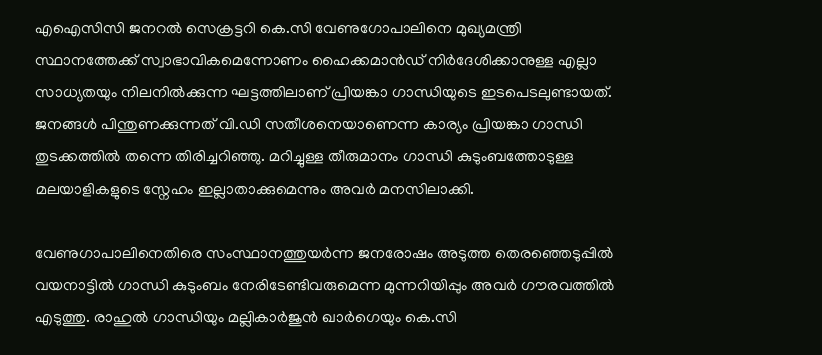എഐസിസി ജനറല്‍ സെക്രട്ടറി കെ.സി വേണുഗോപാലിനെ മുഖ്യമന്ത്രി സ്ഥാനത്തേക്ക് സ്വാഭാവികമെന്നോണം ഹൈക്കമാന്‍ഡ് നിര്‍ദേശിക്കാനുള്ള എല്ലാ സാധ്യതയും നിലനില്‍ക്കുന്ന ഘട്ടത്തിലാണ് പ്രിയങ്കാ ഗാന്ധിയുടെ ഇടപെടലുണ്ടായത്. ജനങ്ങള്‍ പിന്തുണക്കുന്നത് വി.ഡി സതീശനെയാണെന്ന കാര്യം പ്രിയങ്കാ ഗാന്ധി തുടക്കത്തില്‍ തന്നെ തിരിച്ചറിഞ്ഞു. മറിച്ചുള്ള തീരുമാനം ഗാന്ധി കുടുംബത്തോടുള്ള മലയാളികളുടെ സ്നേഹം ഇല്ലാതാക്കുമെന്നും അവര്‍ മനസിലാക്കി.

വേണുഗാപാലിനെതിരെ സംസ്ഥാനത്തുയര്‍ന്ന ജനരോഷം അടുത്ത തെരഞ്ഞെടുപ്പില്‍ വയനാട്ടില്‍ ഗാന്ധി കുടുംബം നേരിടേണ്ടിവരുമെന്ന മുന്നറിയിപ്പും അവര്‍ ഗൗരവത്തില്‍ എടുത്തു. രാഹുല്‍ ഗാന്ധിയും മല്ലികാര്‍ജുൻ ഖാര്‍ഗെയും കെ.സി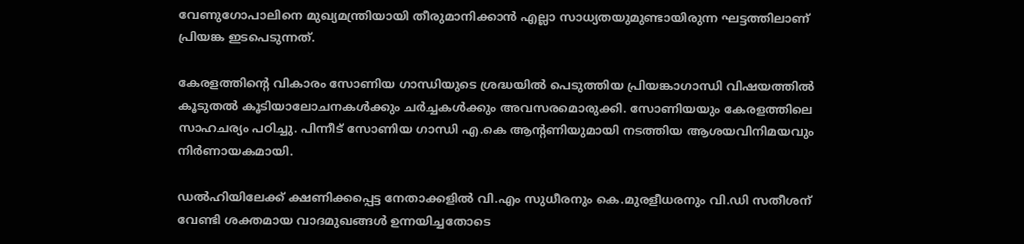വേണുഗോപാലിനെ മുഖ്യമന്ത്രിയായി തീരുമാനിക്കാന്‍ എല്ലാ സാധ്യതയുമുണ്ടായിരുന്ന ഘട്ടത്തിലാണ് പ്രിയങ്ക ഇടപെടുന്നത്.

കേരളത്തിന്‍റെ വികാരം സോണിയ ഗാന്ധിയുടെ ശ്രദ്ധയില്‍ പെടുത്തിയ പ്രിയങ്കാഗാന്ധി വിഷയത്തില്‍ കൂടുതല്‍ കൂടിയാലോചനകള്‍ക്കും ചര്‍ച്ചകള്‍ക്കും അവസരമൊരുക്കി. സോണിയയും കേരളത്തിലെ സാഹചര്യം പഠിച്ചു. പിന്നീട് സോണിയ ഗാന്ധി എ.കെ ആന്‍റണിയുമായി നടത്തിയ ആശയവിനിമയവും നിര്‍ണായകമായി.

ഡല്‍ഹിയിലേക്ക് ക്ഷണിക്കപ്പെട്ട നേതാക്കളില്‍ വി.എം സുധീരനും കെ.മുരളീധരനും വി.ഡി സതീശന് വേണ്ടി ശക്തമായ വാദമുഖങ്ങള്‍ ഉന്നയിച്ചതോടെ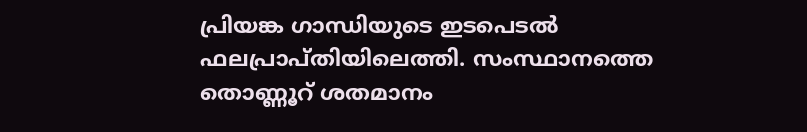പ്രിയങ്ക ഗാന്ധിയുടെ ഇടപെടല്‍ ഫലപ്രാപ്തിയിലെത്തി. സംസ്ഥാനത്തെ തൊണ്ണൂറ് ശതമാനം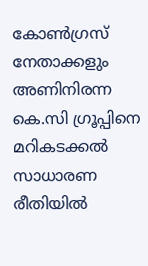കോണ്‍ഗ്രസ് നേതാക്കളും അണിനിരന്ന കെ.സി ഗ്രൂപ്പിനെ മറികടക്കല്‍ സാധാരണ രീതിയില്‍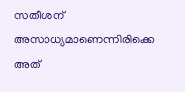സതീശന് അസാധ്യമാണെന്നിരിക്കെ അത്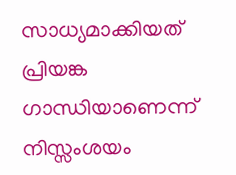സാധ്യമാക്കിയത് പ്രിയങ്ക ഗാന്ധിയാണെന്ന് നിസ്സംശയം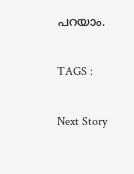പറയാം.

TAGS :

Next Story